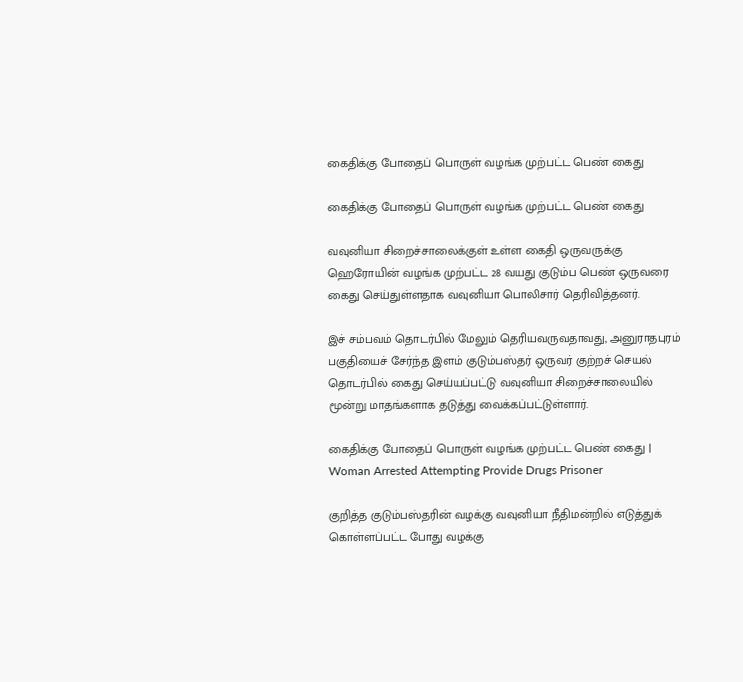கைதிக்கு போதைப் பொருள் வழங்க முற்பட்ட பெண் கைது

கைதிக்கு போதைப் பொருள் வழங்க முற்பட்ட பெண் கைது

வவுனியா சிறைச்சாலைக்குள் உள்ள கைதி ஒருவருக்கு ஹெரோயின் வழங்க முற்பட்ட 28 வயது குடும்ப பெண் ஒருவரை கைது செய்துள்ளதாக வவுனியா பொலிசார் தெரிவித்தனர்.

இச் சம்பவம் தொடர்பில் மேலும் தெரியவருவதாவது, அனுராதபுரம் பகுதியைச் சேர்ந்த இளம் குடும்பஸ்தர் ஒருவர் குற்றச் செயல் தொடர்பில் கைது செய்யப்பட்டு வவுனியா சிறைச்சாலையில் மூன்று மாதங்களாக தடுத்து வைக்கப்பட்டுள்ளார்.

கைதிக்கு போதைப் பொருள் வழங்க முற்பட்ட பெண் கைது | Woman Arrested Attempting Provide Drugs Prisoner

குறித்த குடும்பஸ்தரின் வழக்கு வவுனியா நீதிமன்றில் எடுத்துக் கொள்ளப்பட்ட போது வழக்கு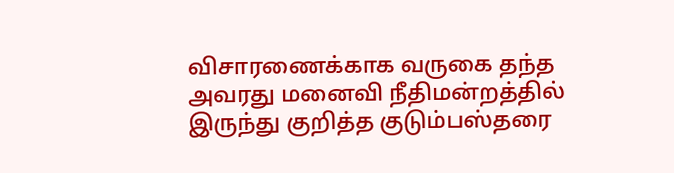விசாரணைக்காக வருகை தந்த அவரது மனைவி நீதிமன்றத்தில் இருந்து குறித்த குடும்பஸ்தரை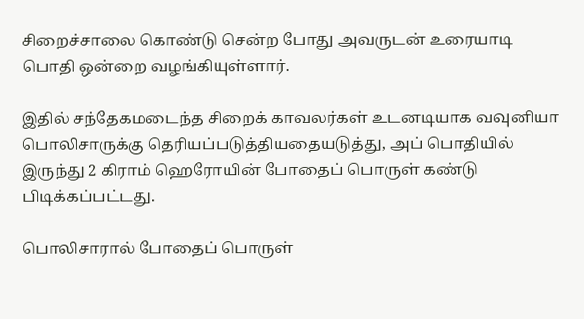சிறைச்சாலை கொண்டு சென்ற போது அவருடன் உரையாடி பொதி ஒன்றை வழங்கியுள்ளார்.

இதில் சந்தேகமடைந்த சிறைக் காவலர்கள் உடனடியாக வவுனியா பொலிசாருக்கு தெரியப்படுத்தியதையடுத்து, அப் பொதியில் இருந்து 2 கிராம் ஹெரோயின் போதைப் பொருள் கண்டு பிடிக்கப்பட்டது.

பொலிசாரால் போதைப் பொருள்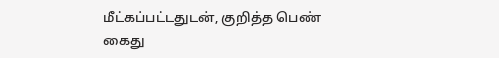மீட்கப்பட்டதுடன், குறித்த பெண் கைது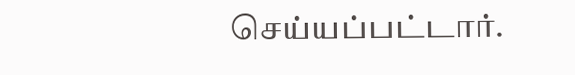செய்யப்பட்டார்.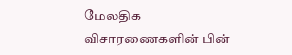மேலதிக விசாரணைகளின் பின்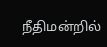நீதிமன்றில்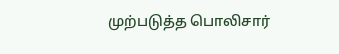முற்படுத்த பொலிசார்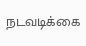நடவடிக்கை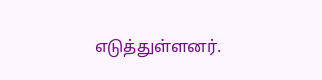எடுத்துள்ளனர்.